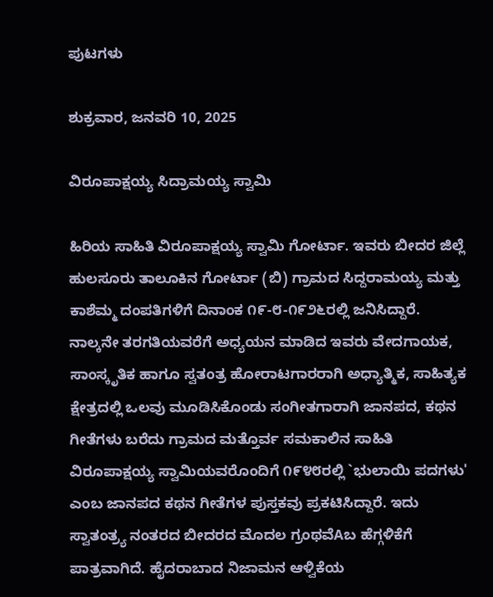ಪುಟಗಳು

ಶುಕ್ರವಾರ, ಜನವರಿ 10, 2025

ವಿರೂಪಾಕ್ಷಯ್ಯ ಸಿದ್ರಾಮಯ್ಯ ಸ್ವಾಮಿ

ಹಿರಿಯ ಸಾಹಿತಿ ವಿರೂಪಾಕ್ಷಯ್ಯ ಸ್ವಾಮಿ ಗೋರ್ಟಾ. ಇವರು ಬೀದರ ಜಿಲ್ಲೆ ಹುಲಸೂರು ತಾಲೂಕಿನ ಗೋರ್ಟಾ (ಬಿ) ಗ್ರಾಮದ ಸಿದ್ದರಾಮಯ್ಯ ಮತ್ತು ಕಾಶೆಮ್ಮ ದಂಪತಿಗಳಿಗೆ ದಿನಾಂಕ ೧೯-೮-೧೯೨೬ರಲ್ಲಿ ಜನಿಸಿದ್ದಾರೆ. ನಾಲ್ಕನೇ ತರಗತಿಯವರೆಗೆ ಅಧ್ಯಯನ ಮಾಡಿದ ಇವರು ವೇದಗಾಯಕ, ಸಾಂಸ್ಕೃತಿಕ ಹಾಗೂ ಸ್ವತಂತ್ರ ಹೋರಾಟಗಾರರಾಗಿ ಅಧ್ಯಾತ್ಮಿಕ, ಸಾಹಿತ್ಯಕ ಕ್ಷೇತ್ರದಲ್ಲಿ ಒಲವು ಮೂಡಿಸಿಕೊಂಡು ಸಂಗೀತಗಾರಾಗಿ ಜಾನಪದ, ಕಥನ ಗೀತೆಗಳು ಬರೆದು ಗ್ರಾಮದ ಮತ್ತೊರ್ವ ಸಮಕಾಲಿನ ಸಾಹಿತಿ ವಿರೂಪಾಕ್ಷಯ್ಯ ಸ್ವಾಮಿಯವರೊಂದಿಗೆ ೧೯೪೮ರಲ್ಲಿ `ಭುಲಾಯಿ ಪದಗಳು' ಎಂಬ ಜಾನಪದ ಕಥನ ಗೀತೆಗಳ ಪುಸ್ತಕವು ಪ್ರಕಟಿಸಿದ್ದಾರೆ. ಇದು ಸ್ವಾತಂತ್ರ‍್ಯ ನಂತರದ ಬೀದರದ ಮೊದಲ ಗ್ರಂಥವೆAಬ ಹೆಗ್ಗಳಿಕೆಗೆ ಪಾತ್ರವಾಗಿದೆ. ಹೈದರಾಬಾದ ನಿಜಾಮನ ಆಳ್ವಿಕೆಯ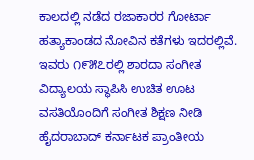ಕಾಲದಲ್ಲಿ ನಡೆದ ರಜಾಕಾರರ ಗೋರ್ಟಾ ಹತ್ಯಾಕಾಂಡದ ನೋವಿನ ಕತೆಗಳು ಇದರಲ್ಲಿವೆ. ಇವರು ೧೯೫೭ರಲ್ಲಿ ಶಾರದಾ ಸಂಗೀತ ವಿದ್ಯಾಲಯ ಸ್ಥಾಪಿಸಿ ಉಚಿತ ಊಟ ವಸತಿಯೊಂದಿಗೆ ಸಂಗೀತ ಶಿಕ್ಷಣ ನೀಡಿ ಹೈದರಾಬಾದ್ ಕರ್ನಾಟಕ ಪ್ರಾಂತೀಯ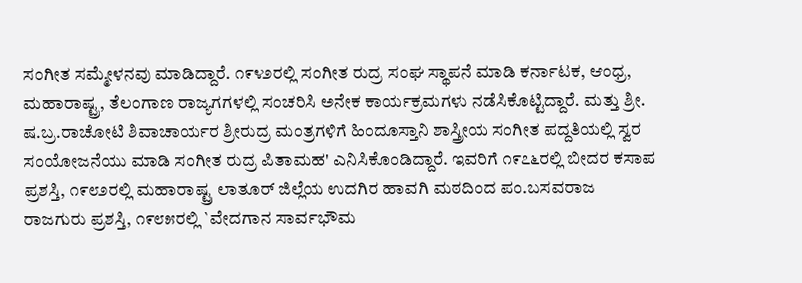ಸಂಗೀತ ಸಮ್ಮೇಳನವು ಮಾಡಿದ್ದಾರೆ. ೧೯೪೨ರಲ್ಲಿ ಸಂಗೀತ ರುದ್ರ ಸಂಘ ಸ್ಥಾಪನೆ ಮಾಡಿ ಕರ್ನಾಟಕ, ಆಂಧ್ರ, ಮಹಾರಾಷ್ಟ್ರ, ತೆಲಂಗಾಣ ರಾಜ್ಯಗಗಳಲ್ಲಿ ಸಂಚರಿಸಿ ಅನೇಕ ಕಾರ್ಯಕ್ರಮಗಳು ನಡೆಸಿಕೊಟ್ಟಿದ್ದಾರೆ. ಮತ್ತು ಶ್ರೀ. ಷ.ಬ್ರ.ರಾಚೋಟಿ ಶಿವಾಚಾರ್ಯರ ಶ್ರೀರುದ್ರ ಮಂತ್ರಗಳಿಗೆ ಹಿಂದೂಸ್ತಾನಿ ಶಾಸ್ತ್ರೀಯ ಸಂಗೀತ ಪದ್ದತಿಯಲ್ಲಿ ಸ್ವರ ಸಂಯೋಜನೆಯು ಮಾಡಿ ಸಂಗೀತ ರುದ್ರ ಪಿತಾಮಹ' ಎನಿಸಿಕೊಂಡಿದ್ದಾರೆ. ಇವರಿಗೆ ೧೯೭೬ರಲ್ಲಿ ಬೀದರ ಕಸಾಪ ಪ್ರಶಸ್ತಿ, ೧೯೮೨ರಲ್ಲಿ ಮಹಾರಾಷ್ಟ್ರ ಲಾತೂರ್ ಜಿಲ್ಲೆಯ ಉದಗಿರ ಹಾವಗಿ ಮಠದಿಂದ ಪಂ.ಬಸವರಾಜ ರಾಜಗುರು ಪ್ರಶಸ್ತಿ, ೧೯೮೫ರಲ್ಲಿ `ವೇದಗಾನ ಸಾರ್ವಭೌಮ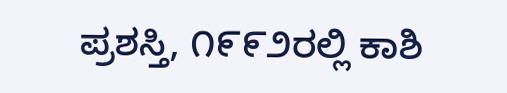ಪ್ರಶಸ್ತಿ, ೧೯೯೨ರಲ್ಲಿ ಕಾಶಿ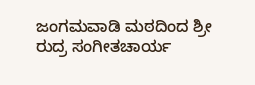ಜಂಗಮವಾಡಿ ಮಠದಿಂದ ಶ್ರೀ ರುದ್ರ ಸಂಗೀತಚಾರ್ಯ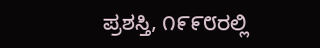ಪ್ರಶಸ್ತಿ, ೧೯೯೮ರಲ್ಲಿ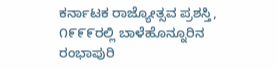ಕರ್ನಾಟಕ ರಾಜ್ಯೋತ್ಸವ ಪ್ರಶಸ್ತಿ, ೧೯೯೯ರಲ್ಲಿ ಬಾಳೆಹೊನ್ನೂರಿನ ರಂಭಾಪುರಿ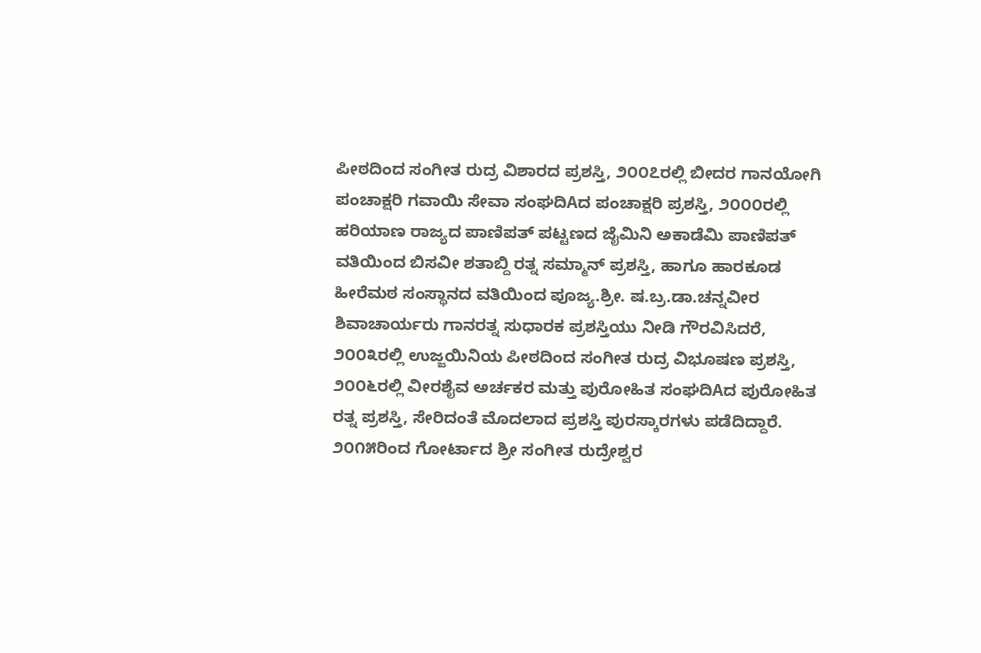ಪೀಠದಿಂದ ಸಂಗೀತ ರುದ್ರ ವಿಶಾರದ ಪ್ರಶಸ್ತಿ, ೨೦೦೭ರಲ್ಲಿ ಬೀದರ ಗಾನಯೋಗಿ ಪಂಚಾಕ್ಷರಿ ಗವಾಯಿ ಸೇವಾ ಸಂಘದಿAದ ಪಂಚಾಕ್ಷರಿ ಪ್ರಶಸ್ತಿ, ೨೦೦೦ರಲ್ಲಿ ಹರಿಯಾಣ ರಾಜ್ಯದ ಪಾಣಿಪತ್ ಪಟ್ಟಣದ ಜೈಮಿನಿ ಅಕಾಡೆಮಿ ಪಾಣಿಪತ್ ವತಿಯಿಂದ ಬಿಸವೀ ಶತಾಬ್ದಿ ರತ್ನ ಸಮ್ಮಾನ್ ಪ್ರಶಸ್ತಿ, ಹಾಗೂ ಹಾರಕೂಡ ಹೀರೆಮಠ ಸಂಸ್ಥಾನದ ವತಿಯಿಂದ ಪೂಜ್ಯ.ಶ್ರೀ. ಷ.ಬ್ರ.ಡಾ.ಚನ್ನವೀರ ಶಿವಾಚಾರ್ಯರು ಗಾನರತ್ನ ಸುಧಾರಕ ಪ್ರಶಸ್ತಿಯು ನೀಡಿ ಗೌರವಿಸಿದರೆ, ೨೦೦೩ರಲ್ಲಿ ಉಜ್ಜಯಿನಿಯ ಪೀಠದಿಂದ ಸಂಗೀತ ರುದ್ರ ವಿಭೂಷಣ ಪ್ರಶಸ್ತಿ, ೨೦೦೬ರಲ್ಲಿ ವೀರಶೈವ ಅರ್ಚಕರ ಮತ್ತು ಪುರೋಹಿತ ಸಂಘದಿAದ ಪುರೋಹಿತ ರತ್ನ ಪ್ರಶಸ್ತಿ, ಸೇರಿದಂತೆ ಮೊದಲಾದ ಪ್ರಶಸ್ತಿ ಪುರಸ್ಕಾರಗಳು ಪಡೆದಿದ್ದಾರೆ. ೨೦೧೫ರಿಂದ ಗೋರ್ಟಾದ ಶ್ರೀ ಸಂಗೀತ ರುದ್ರೇಶ್ವರ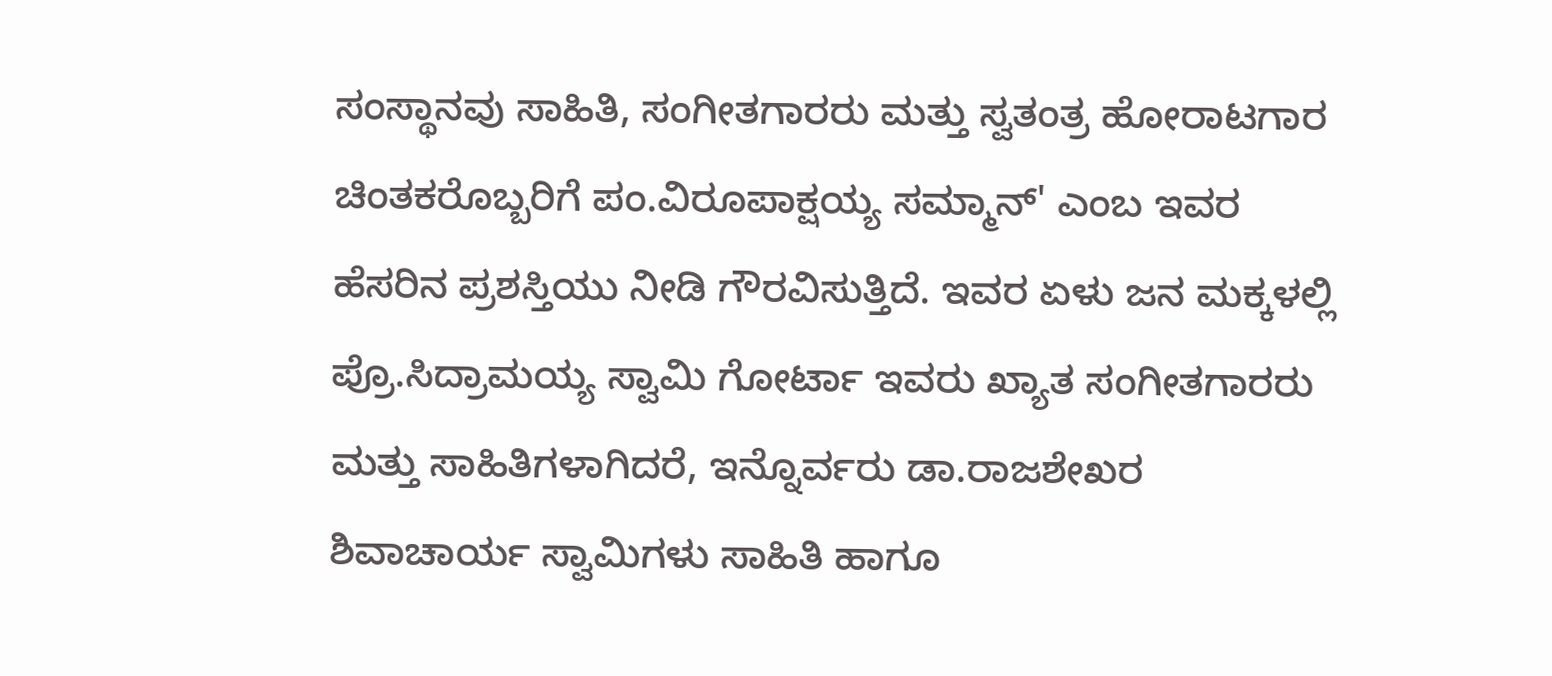ಸಂಸ್ಥಾನವು ಸಾಹಿತಿ, ಸಂಗೀತಗಾರರು ಮತ್ತು ಸ್ವತಂತ್ರ ಹೋರಾಟಗಾರ ಚಿಂತಕರೊಬ್ಬರಿಗೆ ಪಂ.ವಿರೂಪಾಕ್ಷಯ್ಯ ಸಮ್ಮಾನ್' ಎಂಬ ಇವರ ಹೆಸರಿನ ಪ್ರಶಸ್ತಿಯು ನೀಡಿ ಗೌರವಿಸುತ್ತಿದೆ. ಇವರ ಏಳು ಜನ ಮಕ್ಕಳಲ್ಲಿ ಪ್ರೊ.ಸಿದ್ರಾಮಯ್ಯ ಸ್ವಾಮಿ ಗೋರ್ಟಾ ಇವರು ಖ್ಯಾತ ಸಂಗೀತಗಾರರು ಮತ್ತು ಸಾಹಿತಿಗಳಾಗಿದರೆ, ಇನ್ನೊರ್ವರು ಡಾ.ರಾಜಶೇಖರ ಶಿವಾಚಾರ್ಯ ಸ್ವಾಮಿಗಳು ಸಾಹಿತಿ ಹಾಗೂ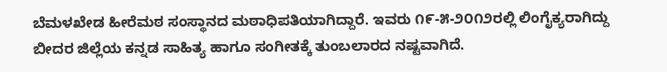ಬೆಮಳಖೇಡ ಹೀರೆಮಠ ಸಂಸ್ಥಾನದ ಮಠಾಧಿಪತಿಯಾಗಿದ್ದಾರೆ. ಇವರು ೧೯-೫-೨೦೧೨ರಲ್ಲಿ ಲಿಂಗೈಕ್ಯರಾಗಿದ್ದು ಬೀದರ ಜಿಲ್ಲೆಯ ಕನ್ನಡ ಸಾಹಿತ್ಯ ಹಾಗೂ ಸಂಗೀತಕ್ಕೆ ತುಂಬಲಾರದ ನಷ್ಟವಾಗಿದೆ.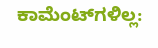ಕಾಮೆಂಟ್‌ಗಳಿಲ್ಲ: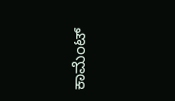ಕಾಮೆಂಟ್‌‌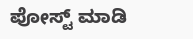ಪೋಸ್ಟ್‌ ಮಾಡಿ